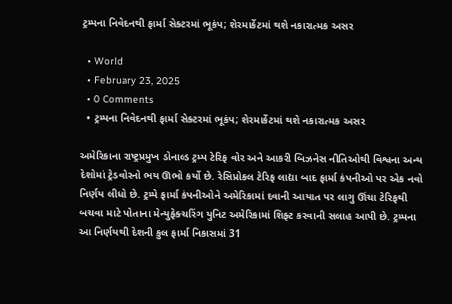ટ્રમ્પના નિવેદનથી ફાર્મા સેક્ટરમાં ભૂકંપ; શેરમાર્કેટમાં થશે નકારાત્મક અસર

  • World
  • February 23, 2025
  • 0 Comments
  • ટ્રમ્પના નિવેદનથી ફાર્મા સેક્ટરમાં ભૂકંપ; શેરમાર્કેટમાં થશે નકારાત્મક અસર

અમેરિકાના રાષ્ટ્રપ્રમુખ ડોનાલ્ડ ટ્રમ્પ ટેરિફ વોર અને આકરી બિઝનેસ નીતિઓથી વિશ્વના અન્ય દેશોમાં ટ્રેડવોરનો ભય ઊભો કર્યો છે. રેસિપ્રોકલ ટેરિફ લાદ્યા બાદ ફાર્મા કંપનીઓ પર એક નવો નિર્ણય લીધો છે. ટ્રમ્પે ફાર્મા કંપનીઓને અમેરિકામાં દવાની આયાત પર લાગુ ઊંચા ટેરિફથી બચવા માટે પોતાના મેન્યુફેક્ચરિંગ યુનિટ અમેરિકામાં શિફ્ટ કરવાની સલાહ આપી છે. ટ્રમ્પના આ નિર્ણયથી દેશની કુલ ફાર્મા નિકાસમાં 31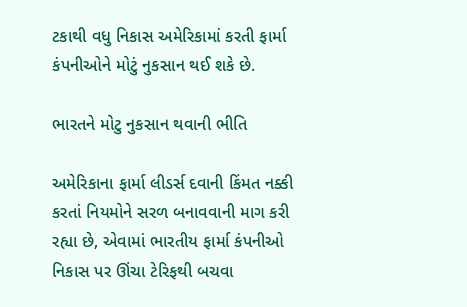ટકાથી વધુ નિકાસ અમેરિકામાં કરતી ફાર્મા કંપનીઓને મોટું નુકસાન થઈ શકે છે.

ભારતને મોટુ નુકસાન થવાની ભીતિ

અમેરિકાના ફાર્મા લીડર્સ દવાની કિંમત નક્કી કરતાં નિયમોને સરળ બનાવવાની માગ કરી રહ્યા છે, એવામાં ભારતીય ફાર્મા કંપનીઓ નિકાસ પર ઊંચા ટેરિફથી બચવા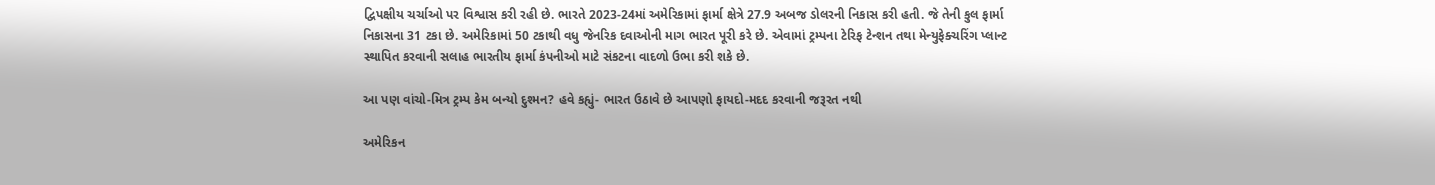દ્વિપક્ષીય ચર્ચાઓ પર વિશ્વાસ કરી રહી છે. ભારતે 2023-24માં અમેરિકામાં ફાર્મા ક્ષેત્રે 27.9 અબજ ડોલરની નિકાસ કરી હતી. જે તેની કુલ ફાર્મા નિકાસના 31 ટકા છે. અમેરિકામાં 50 ટકાથી વધુ જેનરિક દવાઓની માગ ભારત પૂરી કરે છે. એવામાં ટ્રમ્પના ટેરિફ ટેન્શન તથા મેન્યુફેક્ચરિંગ પ્લાન્ટ સ્થાપિત કરવાની સલાહ ભારતીય ફાર્મા કંપનીઓ માટે સંકટના વાદળો ઉભા કરી શકે છે.

આ પણ વાંચો-મિત્ર ટ્રમ્પ કેમ બન્યો દુશ્મન? હવે કહ્યું- ભારત ઉઠાવે છે આપણો ફાયદો-મદદ કરવાની જરૂરત નથી

અમેરિકન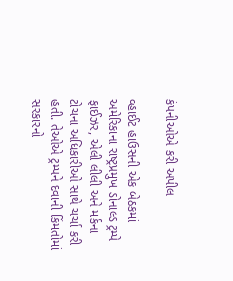કંપનીઓએ કરી અપીલ

વ્હાઈટ હાઉસની એક બેઠકમાં અમેરિકાના રાષ્ટ્રપ્રમુખ ડોનાલ્ડ ટ્રમ્પે ફાઈઝર, એલી લીલી અને મર્કના ટોચના અધિકારીઓ સાથે ચર્ચા કરી હતી. તેઓએ ટ્રમ્પને દવાની કિંમતોમાં સરકારનો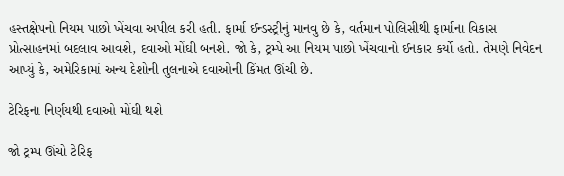હસ્તક્ષેપનો નિયમ પાછો ખેંચવા અપીલ કરી હતી. ફાર્મા ઈન્ડસ્ટ્રીનું માનવુ છે કે, વર્તમાન પોલિસીથી ફાર્માના વિકાસ પ્રોત્સાહનમાં બદલાવ આવશે, દવાઓ મોંઘી બનશે. જો કે, ટ્રમ્પે આ નિયમ પાછો ખેંચવાનો ઈનકાર કર્યો હતો. તેમણે નિવેદન આપ્યું કે, અમેરિકામાં અન્ય દેશોની તુલનાએ દવાઓની કિંમત ઊંચી છે.

ટેરિફના નિર્ણયથી દવાઓ મોંઘી થશે

જો ટ્રમ્પ ઊંચો ટેરિફ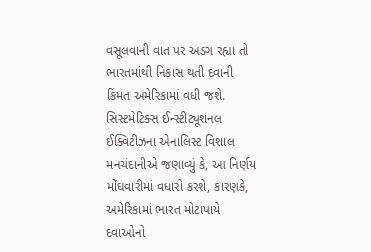વસૂલવાની વાત પર અડગ રહ્યા તો ભારતમાંથી નિકાસ થતી દવાની કિંમત અમેરિકામાં વધી જશે. સિસ્ટમેટિક્સ ઈન્સ્ટીટ્યૂશનલ ઈક્વિટીઝના એનાલિસ્ટ વિશાલ મનચંદાનીએ જણાવ્યું કે, આ નિર્ણય મોંઘવારીમાં વધારો કરશે, કારણકે, અમેરિકામાં ભારત મોટાપાયે દવાઓનો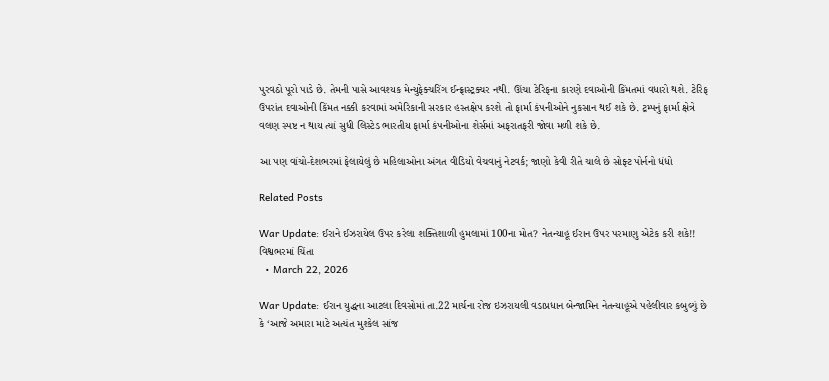પુરવઠો પૂરો પાડે છે. તેમની પાસે આવશ્યક મેન્યુફેક્ચરિંગ ઈન્ફ્રાસ્ટ્રક્ચર નથી. ઊંચા ટેરિફના કારણે દવાઓની કિંમતમાં વધારો થશે. ટેરિફ ઉપરાંત દવાઓની કિંમત નક્કી કરવામાં અમેરિકાની સરકાર હસ્તક્ષેપ કરશે તો ફાર્મા કંપનીઓને નુકસાન થઈ શકે છે. ટ્રમ્પનું ફાર્મા ક્ષેત્રે વલણ સ્પષ્ટ ન થાય ત્યાં સુધી લિસ્ટેડ ભારતીય ફાર્મા કંપનીઓના શેર્સમાં અફરાતફરી જોવા મળી શકે છે.

આ પણ વાંચો-દેશભરમાં ફેલાયેલું છે મહિલાઓના અંગત વીડિયો વેચવાનું નેટવર્ક; જાણો કેવી રીતે ચાલે છે સોફ્ટ પોર્નનો ધંધો

Related Posts

War Update: ઈરાને ઈઝરાયેલ ઉપર કરેલા શક્તિશાળી હુમલામાં 100ના મોત? નેતન્યાહૂ ઈરાન ઉપર પરમાણુ એટેક કરી શકે!! વિશ્વભરમાં ચિંતા
  • March 22, 2026

War Update: ઈરાન યુદ્ધના આટલા દિવસોમાં તા.22 માર્ચના રોજ ઇઝરાયલી વડાપ્રધાન બેન્જામિન નેતન્યાહૂએ પહેલીવાર કબુલ્યું છે કે ‘આજે અમારા માટે અત્યંત મુશ્કેલ સાંજ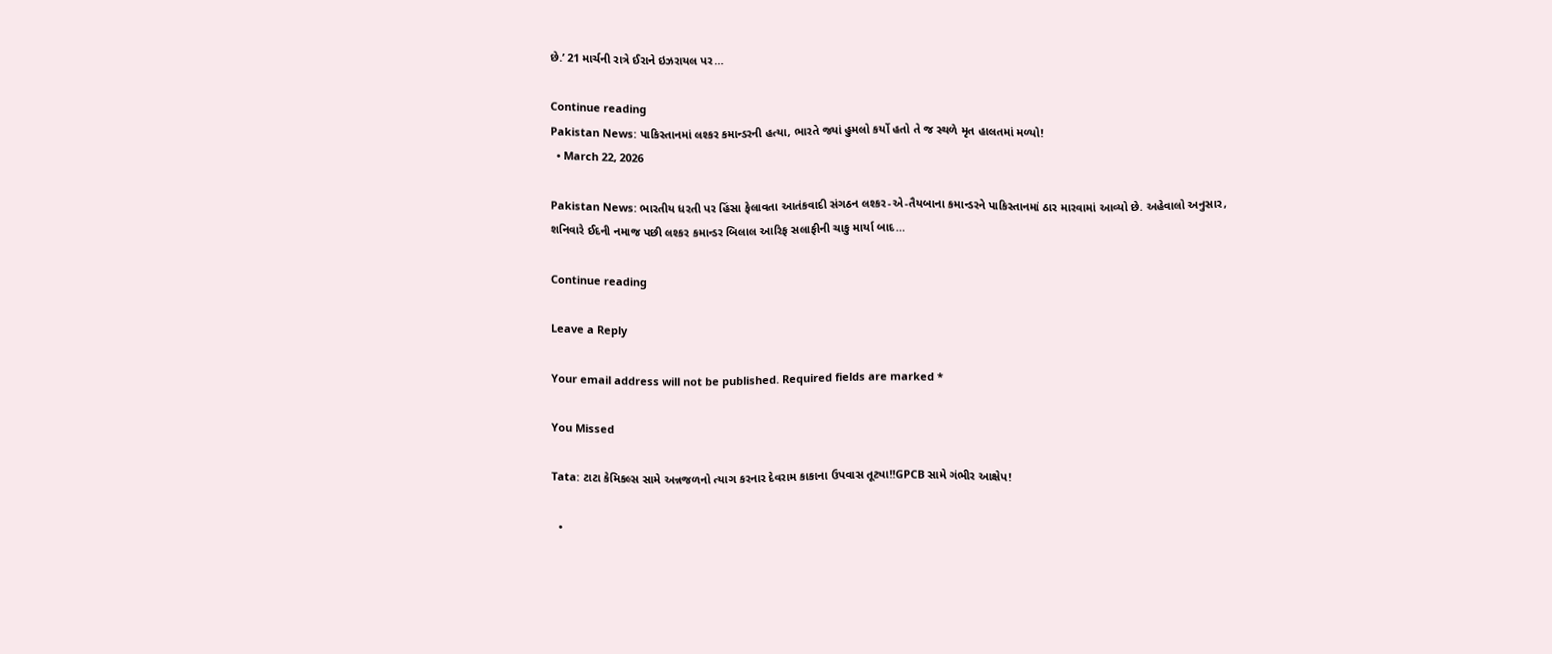છે.’ 21 માર્ચની રાત્રે ઈરાને ઇઝરાયલ પર…

Continue reading
Pakistan News: પાકિસ્તાનમાં લશ્કર કમાન્ડરની હત્યા, ભારતે જ્યાં હુમલો કર્યો હતો તે જ સ્થળે મૃત હાલતમાં મળ્યો!
  • March 22, 2026

Pakistan News: ભારતીય ધરતી પર હિંસા ફેલાવતા આતંકવાદી સંગઠન લશ્કર-એ-તૈયબાના કમાન્ડરને પાકિસ્તાનમાં ઠાર મારવામાં આવ્યો છે. અહેવાલો અનુસાર, શનિવારે ઈદની નમાજ પછી લશ્કર કમાન્ડર બિલાલ આરિફ સલાફીની ચાકુ માર્યા બાદ…

Continue reading

Leave a Reply

Your email address will not be published. Required fields are marked *

You Missed

Tata: ટાટા કેમિકલ્સ સામે અન્નજળનો ત્યાગ કરનાર દેવરામ કાકાના ઉપવાસ તૂટ્યા!!GPCB સામે ગંભીર આક્ષેપ!

  •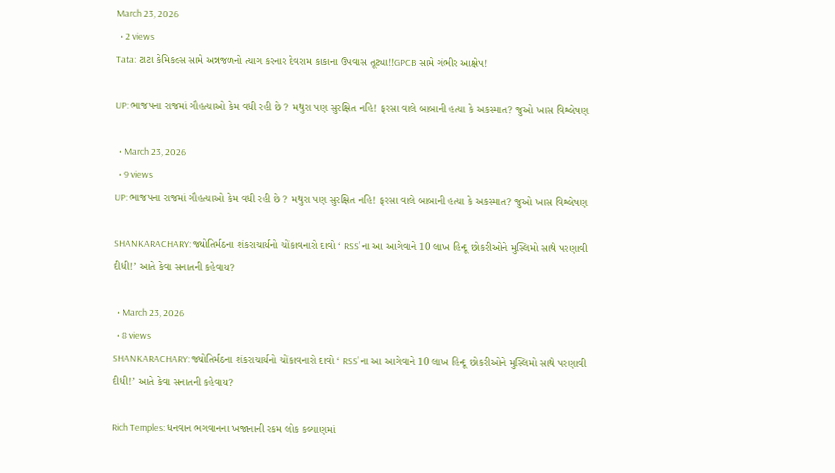March 23, 2026
  • 2 views
Tata: ટાટા કેમિકલ્સ સામે અન્નજળનો ત્યાગ કરનાર દેવરામ કાકાના ઉપવાસ તૂટ્યા!!GPCB સામે ગંભીર આક્ષેપ!

UP: ભાજપના રાજમાં ગૌહત્યાઓ કેમ વધી રહી છે ? મથુરા પણ સુરક્ષિત નહિ! ફરસા વાલે બાબાની હત્યા કે અકસ્માત? જુઓ ખાસ વિશ્લેષણ

  • March 23, 2026
  • 9 views
UP: ભાજપના રાજમાં ગૌહત્યાઓ કેમ વધી રહી છે ? મથુરા પણ સુરક્ષિત નહિ! ફરસા વાલે બાબાની હત્યા કે અકસ્માત? જુઓ ખાસ વિશ્લેષણ

SHANKARACHARY: જ્યોતિર્મઠના શંકરાચાર્યનો ચોંકાવનારો દાવો ‘ RSS’ ના આ આગેવાને 10 લાખ હિન્દૂ છોકરીઓને મુસ્લિમો સાથે પરણાવી દીધી!’ આતે કેવા સનાતની કહેવાય?

  • March 23, 2026
  • 8 views
SHANKARACHARY: જ્યોતિર્મઠના શંકરાચાર્યનો ચોંકાવનારો દાવો ‘ RSS’ ના આ આગેવાને 10 લાખ હિન્દૂ છોકરીઓને મુસ્લિમો સાથે પરણાવી દીધી!’ આતે કેવા સનાતની કહેવાય?

Rich Temples: ધનવાન ભગવાનના ખજાનાની રકમ લોક કલ્યાણમાં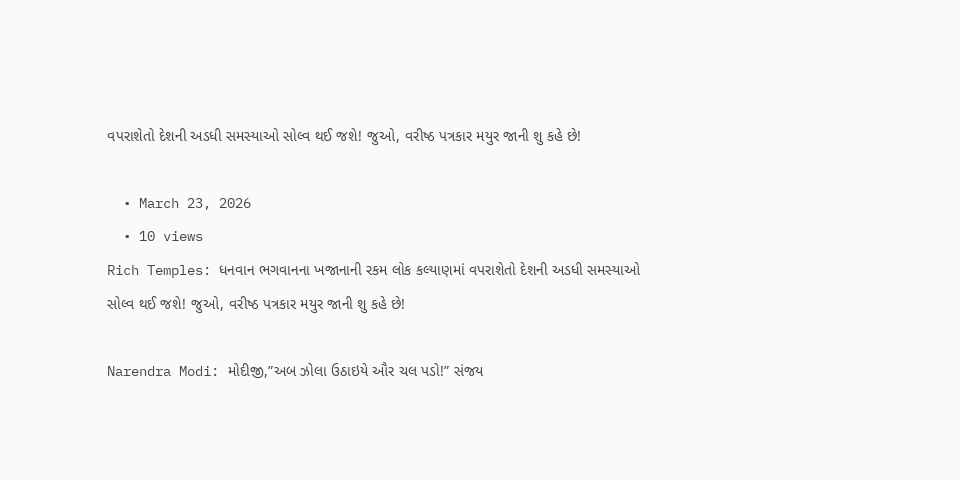વપરાશેતો દેશની અડધી સમસ્યાઓ સોલ્વ થઈ જશે! જુઓ, વરીષ્ઠ પત્રકાર મયુર જાની શુ કહે છે!

  • March 23, 2026
  • 10 views
Rich Temples: ધનવાન ભગવાનના ખજાનાની રકમ લોક કલ્યાણમાં વપરાશેતો દેશની અડધી સમસ્યાઓ સોલ્વ થઈ જશે! જુઓ, વરીષ્ઠ પત્રકાર મયુર જાની શુ કહે છે!

Narendra Modi: મોદીજી,”અબ ઝોલા ઉઠાઇયે ઔર ચલ પડો!” સંજય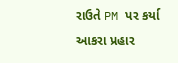રાઉતે PM પર કર્યા આકરા પ્રહાર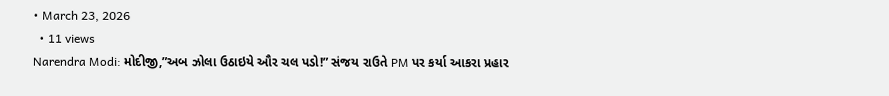• March 23, 2026
  • 11 views
Narendra Modi: મોદીજી,”અબ ઝોલા ઉઠાઇયે ઔર ચલ પડો!” સંજય રાઉતે PM પર કર્યા આકરા પ્રહાર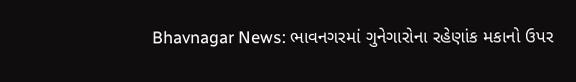Bhavnagar News: ભાવનગરમાં ગુનેગારોના રહેણાંક મકાનો ઉપર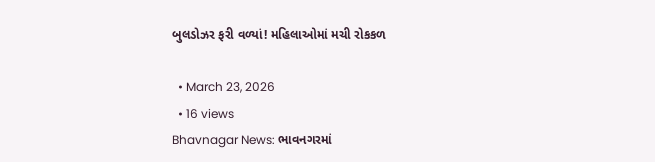બુલડોઝર ફરી વળ્યાં! મહિલાઓમાં મચી રોકકળ

  • March 23, 2026
  • 16 views
Bhavnagar News: ભાવનગરમાં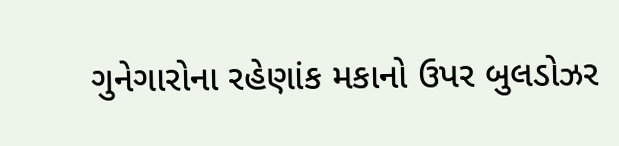ગુનેગારોના રહેણાંક મકાનો ઉપર બુલડોઝર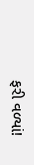ફરી વળ્યાં!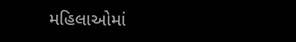મહિલાઓમાં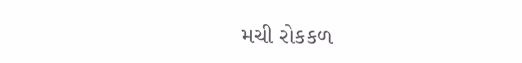મચી રોકકળ